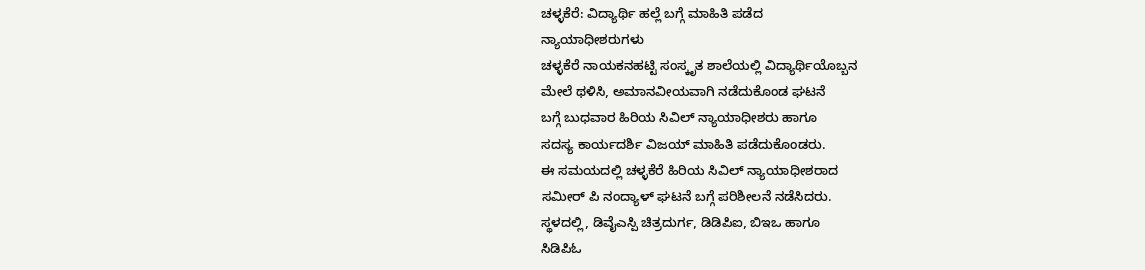ಚಳ್ಳಕೆರೆ: ವಿದ್ಯಾರ್ಥಿ ಹಲ್ಲೆ ಬಗ್ಗೆ ಮಾಹಿತಿ ಪಡೆದ
ನ್ಯಾಯಾಧೀಶರುಗಳು
ಚಳ್ಳಕೆರೆ ನಾಯಕನಹಟ್ಟಿ ಸಂಸ್ಕೃತ ಶಾಲೆಯಲ್ಲಿ ವಿದ್ಯಾರ್ಥಿಯೊಬ್ಬನ
ಮೇಲೆ ಥಳಿಸಿ, ಅಮಾನವೀಯವಾಗಿ ನಡೆದುಕೊಂಡ ಘಟನೆ
ಬಗ್ಗೆ ಬುಧವಾರ ಹಿರಿಯ ಸಿವಿಲ್ ನ್ಯಾಯಾಧೀಶರು ಹಾಗೂ
ಸದಸ್ಯ ಕಾರ್ಯದರ್ಶಿ ವಿಜಯ್ ಮಾಹಿತಿ ಪಡೆದುಕೊಂಡರು.
ಈ ಸಮಯದಲ್ಲಿ ಚಳ್ಳಕೆರೆ ಹಿರಿಯ ಸಿವಿಲ್ ನ್ಯಾಯಾಧೀಶರಾದ
ಸಮೀರ್ ಪಿ ನಂದ್ಯಾಳ್ ಘಟನೆ ಬಗ್ಗೆ ಪರಿಶೀಲನೆ ನಡೆಸಿದರು.
ಸ್ಥಳದಲ್ಲಿ, ಡಿವೈಎಸ್ಪಿ ಚಿತ್ರದುರ್ಗ, ಡಿಡಿಪಿಐ, ಬಿಇಒ ಹಾಗೂ
ಸಿಡಿಪಿಓ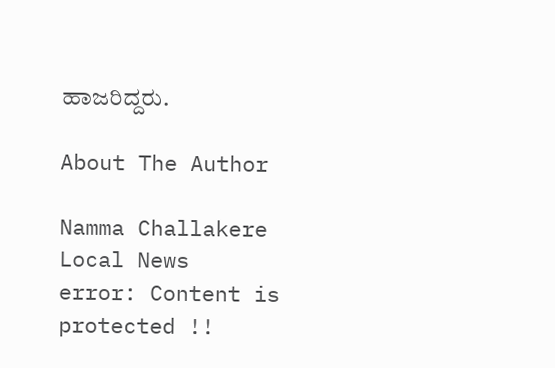ಹಾಜರಿದ್ದರು.

About The Author

Namma Challakere Local News
error: Content is protected !!